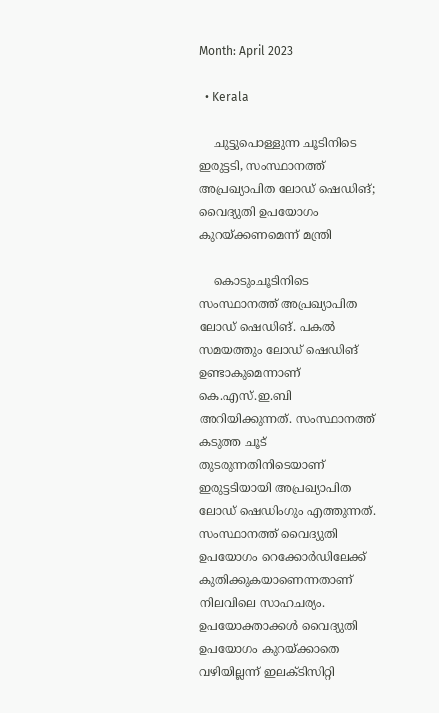Month: April 2023

  • Kerala

    ചുട്ടുപൊള്ളുന്ന ചൂടിനിടെ ഇരുട്ടടി, സംസ്ഥാനത്ത് അപ്രഖ്യാപിത ലോഡ് ഷെഡിങ്; വൈദ്യുതി ഉപയോഗം കുറയ്ക്കണമെന്ന് മന്ത്രി

    കൊടുംചൂടിനിടെ സംസ്ഥാനത്ത് അപ്രഖ്യാപിത ലോഡ് ഷെഡിങ്. പകല്‍ സമയത്തും ലോഡ് ഷെഡിങ് ഉണ്ടാകുമെന്നാണ് കെ.എസ്.ഇ.ബി അറിയിക്കുന്നത്. സംസ്ഥാനത്ത് കടുത്ത ചൂട് തുടരുന്നതിനിടെയാണ് ഇരുട്ടടിയായി അപ്രഖ്യാപിത ലോഡ് ഷെഡിംഗും എത്തുന്നത്. സംസ്ഥാനത്ത് വൈദ്യുതി ഉപയോഗം റെക്കോര്‍ഡിലേക്ക് കുതിക്കുകയാണെന്നതാണ് നിലവിലെ സാഹചര്യം. ഉപയോക്താക്കള്‍ വൈദ്യുതി ഉപയോഗം കുറയ്ക്കാതെ വഴിയില്ലന്ന് ഇലക്ടിസിറ്റി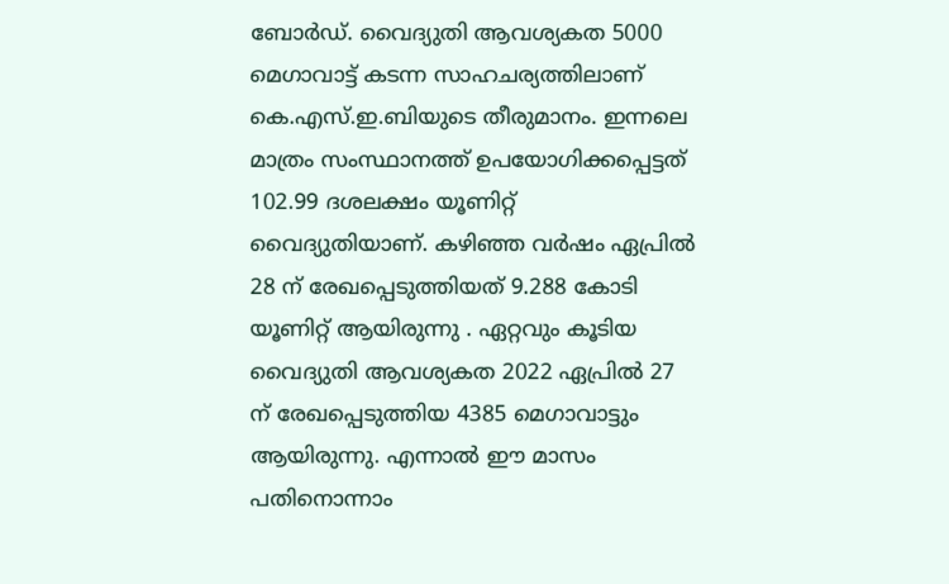ബോർഡ്. വൈദ്യുതി ആവശ്യകത 5000 മെഗാവാട്ട് കടന്ന സാഹചര്യത്തിലാണ് കെ.എസ്.ഇ.ബിയുടെ തീരുമാനം. ഇന്നലെ മാത്രം സംസ്ഥാനത്ത് ഉപയോഗിക്കപ്പെട്ടത് 102.99 ദശലക്ഷം യൂണിറ്റ് വൈദ്യുതിയാണ്. കഴിഞ്ഞ വര്‍ഷം ഏപ്രില്‍ 28 ന് രേഖപ്പെടുത്തിയത് 9.288 കോടി യൂണിറ്റ് ആയിരുന്നു . ഏറ്റവും കൂടിയ വൈദ്യുതി ആവശ്യകത 2022 ഏപ്രില്‍ 27 ന് രേഖപ്പെടുത്തിയ 4385 മെഗാവാട്ടും ആയിരുന്നു. എന്നാല്‍ ഈ മാസം പതിനൊന്നാം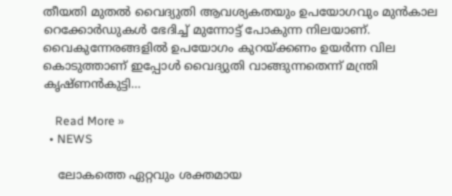തീയതി മുതല്‍ വൈദ്യുതി ആവശ്യകതയും ഉപയോഗവും മുന്‍കാല റെക്കോര്‍ഡുകള്‍ ഭേദിച്ച് മുന്നോട്ട് പോകുന്ന നിലയാണ്. വൈകുന്നേരങ്ങളിൽ ഉപയോഗം കുറയ്ക്കണം ഉയർന്ന വില കൊടുത്താണ് ഇപ്പോൾ വൈദ്യുതി വാങ്ങുന്നതെന്ന് മന്ത്രി കൃഷ്ണന്‍കുട്ടി…

    Read More »
  • NEWS

    ലോകത്തെ ഏറ്റവും ശക്തമായ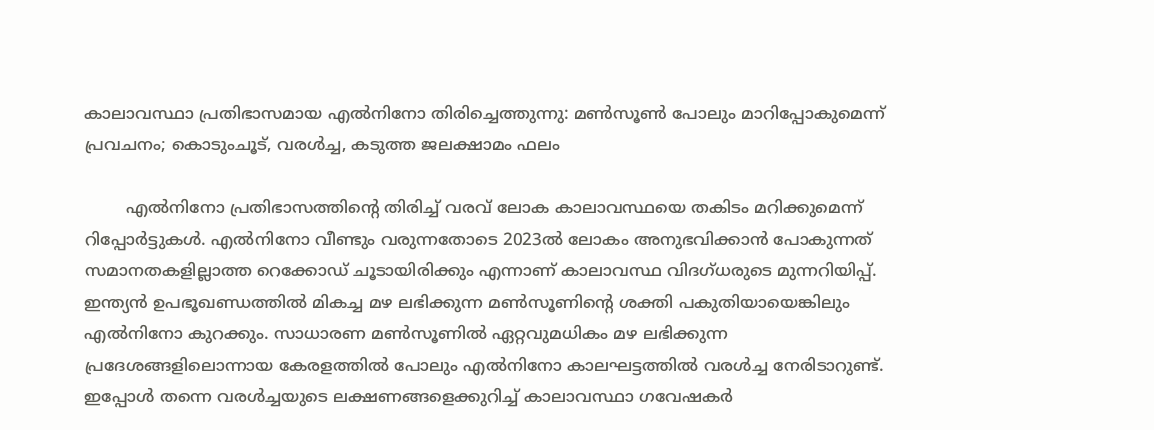കാലാവസ്ഥാ പ്രതിഭാസമായ എല്‍നിനോ തിരിച്ചെത്തുന്നു: മണ്‍സൂൺ പോലും മാറിപ്പോകുമെന്ന് പ്രവചനം; കൊടുംചൂട്, വരള്‍ച്ച, കടുത്ത ജലക്ഷാമം ഫലം

        എൽനിനോ പ്രതിഭാസത്തിന്റെ തിരിച്ച് വരവ് ലോക കാലാവസ്ഥയെ തകിടം മറിക്കുമെന്ന് റിപ്പോര്‍ട്ടുകള്‍. എല്‍നിനോ വീണ്ടും വരുന്നതോടെ 2023ല്‍ ലോകം അനുഭവിക്കാന്‍ പോകുന്നത് സമാനതകളില്ലാത്ത റെക്കോഡ് ചൂടായിരിക്കും എന്നാണ് കാലാവസ്ഥ വിദഗ്ധരുടെ മുന്നറിയിപ്പ്. ഇന്ത്യന്‍ ഉപഭൂഖണ്ഡത്തില്‍ മികച്ച മഴ ലഭിക്കുന്ന മണ്‍സൂണിന്റെ ശക്തി പകുതിയായെങ്കിലും എല്‍നിനോ കുറക്കും. സാധാരണ മണ്‍സൂണില്‍ ഏറ്റവുമധികം മഴ ലഭിക്കുന്ന പ്രദേശങ്ങളിലൊന്നായ കേരളത്തില്‍ പോലും എല്‍നിനോ കാലഘട്ടത്തില്‍ വരള്‍ച്ച നേരിടാറുണ്ട്. ഇപ്പോള്‍ തന്നെ വരള്‍ച്ചയുടെ ലക്ഷണങ്ങളെക്കുറിച്ച് കാലാവസ്ഥാ ഗവേഷകര്‍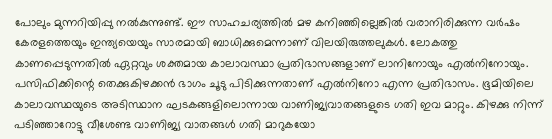പോലും മുന്നറിയിപ്പു നല്‍കുന്നുണ്ട്. ഈ സാഹചര്യത്തില്‍ മഴ കനിഞ്ഞില്ലെങ്കില്‍ വരാനിരിക്കുന്ന വര്‍ഷം കേരളത്തെയും ഇന്ത്യയെയും സാരമായി ബാധിക്കുമെന്നാണ് വിലയിരുത്തലുകള്‍. ലോകത്തു കാണപ്പെടുന്നതില്‍ ഏറ്റവും ശക്തമായ കാലാവസ്ഥാ പ്രതിഭാസങ്ങളാണ് ലാനിനോയും എല്‍നിനോയും. പസിഫിക്കിന്റെ തെക്കുകിഴക്കന്‍ ഭാഗം ചൂടു പിടിക്കുന്നതാണ് എല്‍നിനോ എന്ന പ്രതിഭാസം. ഭൂമിയിലെ കാലാവസ്ഥയുടെ അടിസ്ഥാന ഘടകങ്ങളിലൊന്നായ വാണിജ്യവാതങ്ങളുടെ ഗതി ഇവ മാറ്റും. കിഴക്കു നിന്ന് പടിഞ്ഞാറോട്ടു വീശേണ്ട വാണിജ്യ വാതങ്ങള്‍ ഗതി മാറുകയോ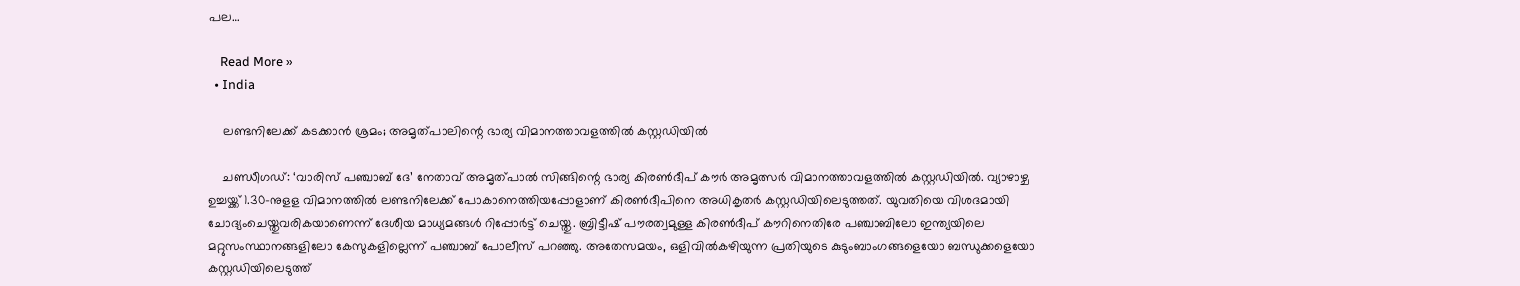പല…

    Read More »
  • India

    ലണ്ടനിലേക്ക് കടക്കാന്‍ ശ്രമം; അമൃത്പാലിന്റെ ഭാര്യ വിമാനത്താവളത്തില്‍ കസ്റ്റഡിയില്‍

    ചണ്ഡീഗഡ്: ‘വാരിസ് പഞ്ചാബ് ദേ’ നേതാവ് അമൃത്പാല്‍ സിങ്ങിന്റെ ഭാര്യ കിരണ്‍ദീപ് കൗര്‍ അമൃത്സര്‍ വിമാനത്താവളത്തില്‍ കസ്റ്റഡിയില്‍. വ്യാഴാഴ്ച ഉച്ചയ്ക്ക് 1.30-നുളള വിമാനത്തില്‍ ലണ്ടനിലേക്ക് പോകാനെത്തിയപ്പോളാണ് കിരണ്‍ദീപിനെ അധികൃതര്‍ കസ്റ്റഡിയിലെടുത്തത്. യുവതിയെ വിശദമായി ചോദ്യംചെയ്തുവരികയാണെന്ന് ദേശീയ മാധ്യമങ്ങള്‍ റിപ്പോര്‍ട്ട് ചെയ്തു. ബ്രിട്ടീഷ് പൗരത്വമുള്ള കിരണ്‍ദീപ് കൗറിനെതിരേ പഞ്ചാബിലോ ഇന്ത്യയിലെ മറ്റുസംസ്ഥാനങ്ങളിലോ കേസുകളില്ലെന്ന് പഞ്ചാബ് പോലീസ് പറഞ്ഞു. അതേസമയം, ഒളിവില്‍കഴിയുന്ന പ്രതിയുടെ കുടുംബാംഗങ്ങളെയോ ബന്ധുക്കളെയോ കസ്റ്റഡിയിലെടുത്ത്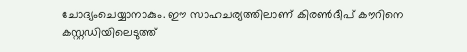ചോദ്യംചെയ്യാനാകും. ഈ സാഹചര്യത്തിലാണ് കിരണ്‍ദീപ് കൗറിനെ കസ്റ്റഡിയിലെടുത്ത്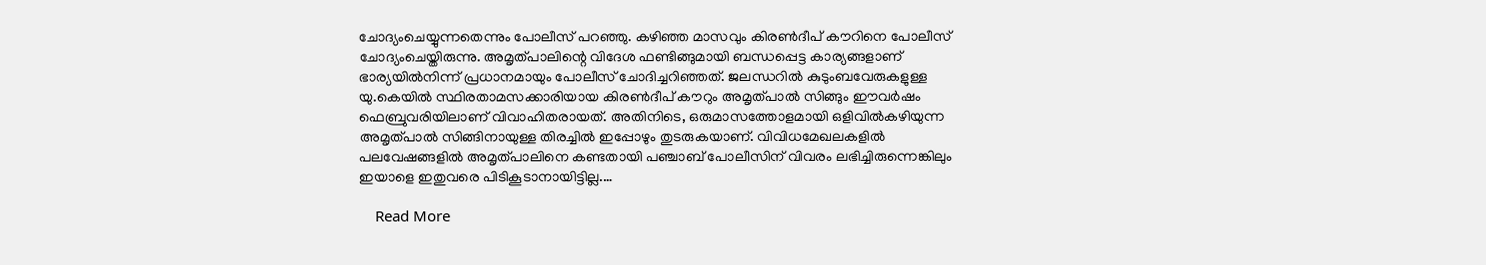ചോദ്യംചെയ്യുന്നതെന്നും പോലീസ് പറഞ്ഞു. കഴിഞ്ഞ മാസവും കിരണ്‍ദീപ് കൗറിനെ പോലീസ് ചോദ്യംചെയ്തിരുന്നു. അമൃത്പാലിന്റെ വിദേശ ഫണ്ടിങ്ങുമായി ബന്ധപ്പെട്ട കാര്യങ്ങളാണ് ഭാര്യയില്‍നിന്ന് പ്രധാനമായും പോലീസ് ചോദിച്ചറിഞ്ഞത്. ജലന്ധറില്‍ കുടുംബവേരുകളുള്ള യു.കെയില്‍ സ്ഥിരതാമസക്കാരിയായ കിരണ്‍ദീപ് കൗറും അമൃത്പാല്‍ സിങ്ങും ഈവര്‍ഷം ഫെബ്രുവരിയിലാണ് വിവാഹിതരായത്. അതിനിടെ, ഒരുമാസത്തോളമായി ഒളിവില്‍കഴിയുന്ന അമൃത്പാല്‍ സിങ്ങിനായുള്ള തിരച്ചില്‍ ഇപ്പോഴും തുടരുകയാണ്. വിവിധമേഖലകളില്‍ പലവേഷങ്ങളില്‍ അമൃത്പാലിനെ കണ്ടതായി പഞ്ചാബ് പോലീസിന് വിവരം ലഭിച്ചിരുന്നെങ്കിലും ഇയാളെ ഇതുവരെ പിടികൂടാനായിട്ടില്ല.…

    Read More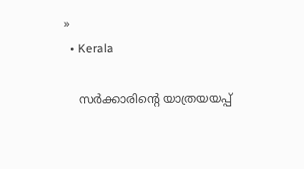»
  • Kerala

    സര്‍ക്കാരിന്റെ യാത്രയയപ്പ്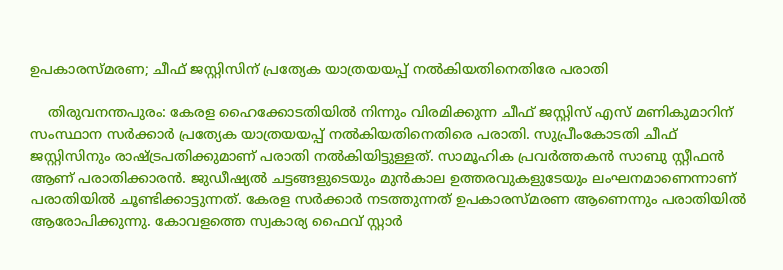ഉപകാരസ്മരണ; ചീഫ് ജസ്റ്റിസിന് പ്രത്യേക യാത്രയയപ്പ് നല്‍കിയതിനെതിരേ പരാതി

    തിരുവനന്തപുരം: കേരള ഹൈക്കോടതിയില്‍ നിന്നും വിരമിക്കുന്ന ചീഫ് ജസ്റ്റിസ് എസ് മണികുമാറിന് സംസ്ഥാന സര്‍ക്കാര്‍ പ്രത്യേക യാത്രയയപ്പ് നല്‍കിയതിനെതിരെ പരാതി. സുപ്രീംകോടതി ചീഫ് ജസ്റ്റിസിനും രാഷ്ട്രപതിക്കുമാണ് പരാതി നല്‍കിയിട്ടുള്ളത്. സാമൂഹിക പ്രവര്‍ത്തകന്‍ സാബു സ്റ്റീഫന്‍ ആണ് പരാതിക്കാരന്‍. ജുഡീഷ്യല്‍ ചട്ടങ്ങളുടെയും മുന്‍കാല ഉത്തരവുകളുടേയും ലംഘനമാണെന്നാണ് പരാതിയില്‍ ചൂണ്ടിക്കാട്ടുന്നത്. കേരള സര്‍ക്കാര്‍ നടത്തുന്നത് ഉപകാരസ്മരണ ആണെന്നും പരാതിയില്‍ ആരോപിക്കുന്നു. കോവളത്തെ സ്വകാര്യ ഫൈവ് സ്റ്റാര്‍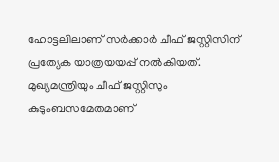ഹോട്ടലിലാണ് സര്‍ക്കാര്‍ ചീഫ് ജസ്റ്റിസിന് പ്രത്യേക യാത്രയയപ്പ് നല്‍കിയത്. മുഖ്യമന്ത്രിയും ചീഫ് ജസ്റ്റിസും കുടുംബസമേതമാണ്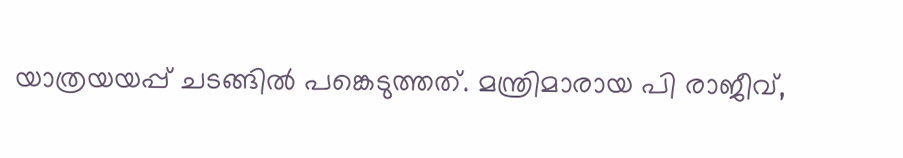യാത്രയയപ്പ് ചടങ്ങില്‍ പങ്കെടുത്തത്. മന്ത്രിമാരായ പി രാജീവ്,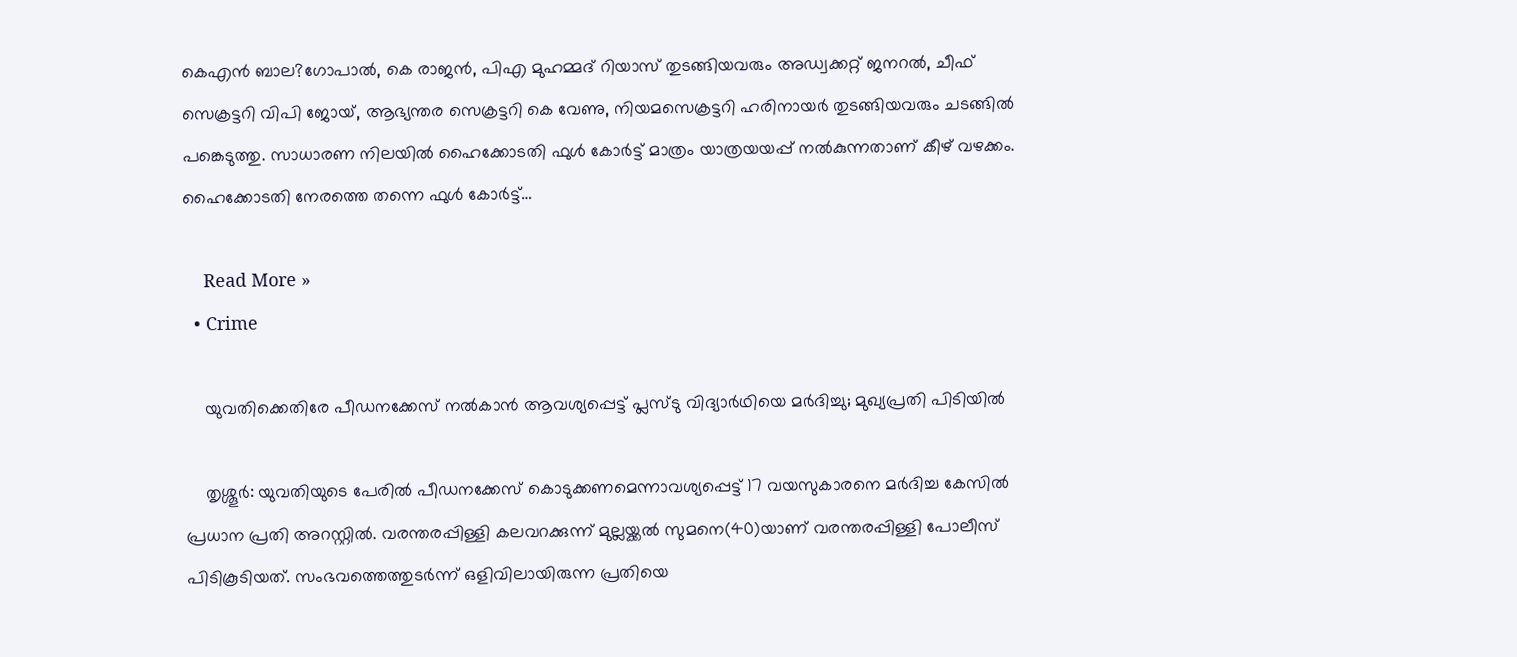കെഎന്‍ ബാല?ഗോപാല്‍, കെ രാജന്‍, പിഎ മുഹമ്മദ് റിയാസ് തുടങ്ങിയവരും അഡ്വക്കറ്റ് ജനറല്‍, ചീഫ് സെക്രട്ടറി വിപി ജോയ്, ആഭ്യന്തര സെക്രട്ടറി കെ വേണു, നിയമസെക്രട്ടറി ഹരിനായര്‍ തുടങ്ങിയവരും ചടങ്ങില്‍ പങ്കെടുത്തു. സാധാരണ നിലയില്‍ ഹൈക്കോടതി ഫുള്‍ കോര്‍ട്ട് മാത്രം യാത്രയയപ്പ് നല്‍കുന്നതാണ് കീഴ് വഴക്കം. ഹൈക്കോടതി നേരത്തെ തന്നെ ഫുള്‍ കോര്‍ട്ട്…

    Read More »
  • Crime

    യുവതിക്കെതിരേ പീഡനക്കേസ് നല്‍കാന്‍ ആവശ്യപ്പെട്ട് പ്ലസ്ടു വിദ്യാര്‍ഥിയെ മര്‍ദിച്ചു; മുഖ്യപ്രതി പിടിയില്‍

    തൃശ്ശൂര്‍: യുവതിയുടെ പേരില്‍ പീഡനക്കേസ് കൊടുക്കണമെന്നാവശ്യപ്പെട്ട് 17 വയസുകാരനെ മര്‍ദിച്ച കേസില്‍ പ്രധാന പ്രതി അറസ്റ്റില്‍. വരന്തരപ്പിള്ളി കലവറക്കുന്ന് മുല്ലയ്ക്കല്‍ സുമനെ(40)യാണ് വരന്തരപ്പിള്ളി പോലീസ് പിടികൂടിയത്. സംഭവത്തെത്തുടര്‍ന്ന് ഒളിവിലായിരുന്ന പ്രതിയെ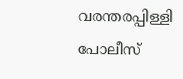വരന്തരപ്പിള്ളി പോലീസ്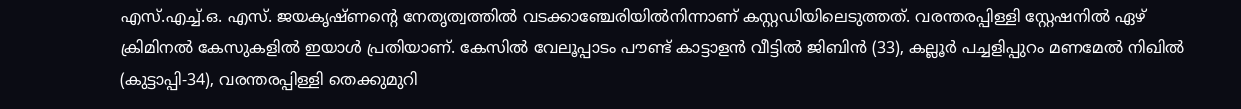എസ്.എച്ച്.ഒ. എസ്. ജയകൃഷ്ണന്റെ നേതൃത്വത്തില്‍ വടക്കാഞ്ചേരിയില്‍നിന്നാണ് കസ്റ്റഡിയിലെടുത്തത്. വരന്തരപ്പിള്ളി സ്റ്റേഷനില്‍ ഏഴ് ക്രിമിനല്‍ കേസുകളില്‍ ഇയാള്‍ പ്രതിയാണ്. കേസില്‍ വേലൂപ്പാടം പൗണ്ട് കാട്ടാളന്‍ വീട്ടില്‍ ജിബിന്‍ (33), കല്ലൂര്‍ പച്ചളിപ്പുറം മണമേല്‍ നിഖില്‍ (കുട്ടാപ്പി-34), വരന്തരപ്പിള്ളി തെക്കുമുറി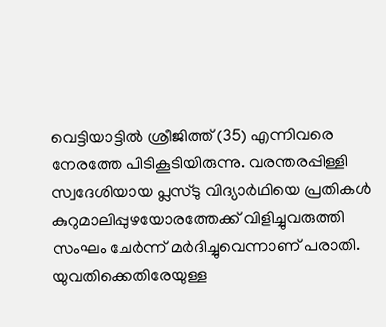വെട്ടിയാട്ടില്‍ ശ്രീജിത്ത് (35) എന്നിവരെ നേരത്തേ പിടികൂടിയിരുന്നു. വരന്തരപ്പിള്ളി സ്വദേശിയായ പ്ലസ്ടു വിദ്യാര്‍ഥിയെ പ്രതികള്‍ കുറുമാലിപ്പുഴയോരത്തേക്ക് വിളിച്ചുവരുത്തി സംഘം ചേര്‍ന്ന് മര്‍ദിച്ചുവെന്നാണ് പരാതി. യുവതിക്കെതിരേയുള്ള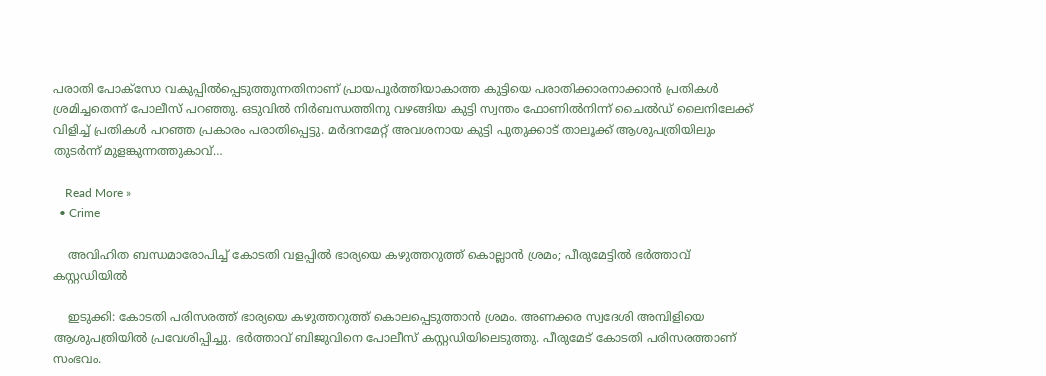പരാതി പോക്സോ വകുപ്പില്‍പ്പെടുത്തുന്നതിനാണ് പ്രായപൂര്‍ത്തിയാകാത്ത കുട്ടിയെ പരാതിക്കാരനാക്കാന്‍ പ്രതികള്‍ ശ്രമിച്ചതെന്ന് പോലീസ് പറഞ്ഞു. ഒടുവില്‍ നിര്‍ബന്ധത്തിനു വഴങ്ങിയ കുട്ടി സ്വന്തം ഫോണില്‍നിന്ന് ചൈല്‍ഡ് ലൈനിലേക്ക് വിളിച്ച് പ്രതികള്‍ പറഞ്ഞ പ്രകാരം പരാതിപ്പെട്ടു. മര്‍ദനമേറ്റ് അവശനായ കുട്ടി പുതുക്കാട് താലൂക്ക് ആശുപത്രിയിലും തുടര്‍ന്ന് മുളങ്കുന്നത്തുകാവ്…

    Read More »
  • Crime

    അവിഹിത ബന്ധമാരോപിച്ച് കോടതി വളപ്പില്‍ ഭാര്യയെ കഴുത്തറുത്ത് കൊല്ലാന്‍ ശ്രമം; പീരുമേട്ടില്‍ ഭര്‍ത്താവ് കസ്റ്റഡിയില്‍

    ഇടുക്കി: കോടതി പരിസരത്ത് ഭാര്യയെ കഴുത്തറുത്ത് കൊലപ്പെടുത്താന്‍ ശ്രമം. അണക്കര സ്വദേശി അമ്പിളിയെ ആശുപത്രിയില്‍ പ്രവേശിപ്പിച്ചു. ഭര്‍ത്താവ് ബിജുവിനെ പോലീസ് കസ്റ്റഡിയിലെടുത്തു. പീരുമേട് കോടതി പരിസരത്താണ് സംഭവം.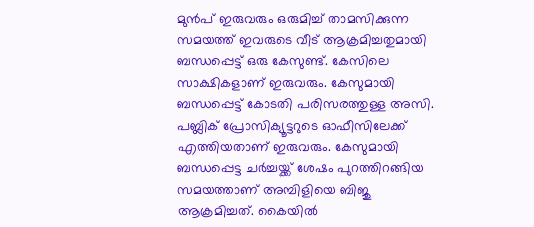മുന്‍പ് ഇരുവരും ഒരുമിച്ച് താമസിക്കുന്ന സമയത്ത് ഇവരുടെ വീട് ആക്രമിച്ചതുമായി ബന്ധപ്പെട്ട് ഒരു കേസുണ്ട്. കേസിലെ സാക്ഷികളാണ് ഇരുവരും. കേസുമായി ബന്ധപ്പെട്ട് കോടതി പരിസരത്തുള്ള അസി. പബ്ലിക് പ്രോസിക്യൂട്ടറുടെ ഓഫീസിലേക്ക് എത്തിയതാണ് ഇരുവരും. കേസുമായി ബന്ധപ്പെട്ട ചര്‍ച്ചയ്ക്ക് ശേഷം പുറത്തിറങ്ങിയ സമയത്താണ് അമ്പിളിയെ ബിജു ആക്രമിച്ചത്. കൈയില്‍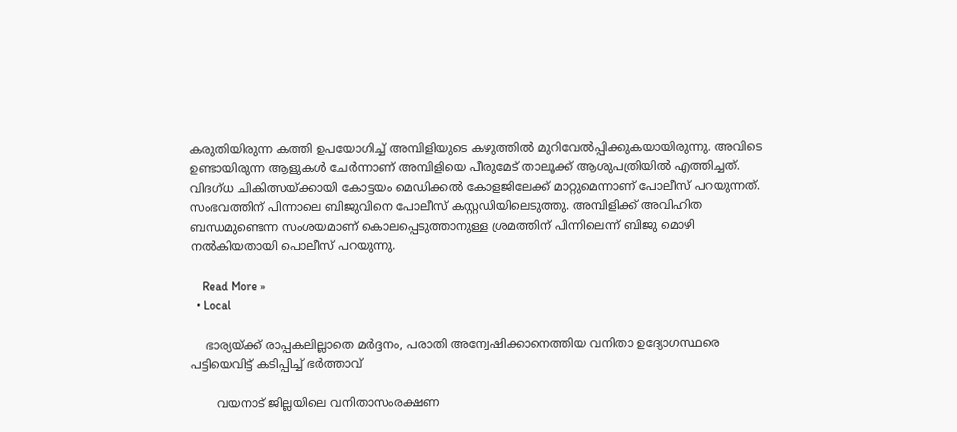കരുതിയിരുന്ന കത്തി ഉപയോഗിച്ച് അമ്പിളിയുടെ കഴുത്തില്‍ മുറിവേല്‍പ്പിക്കുകയായിരുന്നു. അവിടെ ഉണ്ടായിരുന്ന ആളുകള്‍ ചേര്‍ന്നാണ് അമ്പിളിയെ പീരുമേട് താലൂക്ക് ആശുപത്രിയില്‍ എത്തിച്ചത്. വിദഗ്ധ ചികിത്സയ്ക്കായി കോട്ടയം മെഡിക്കല്‍ കോളജിലേക്ക് മാറ്റുമെന്നാണ് പോലീസ് പറയുന്നത്. സംഭവത്തിന് പിന്നാലെ ബിജുവിനെ പോലീസ് കസ്റ്റഡിയിലെടുത്തു. അമ്പിളിക്ക് അവിഹിത ബന്ധമുണ്ടെന്ന സംശയമാണ് കൊലപ്പെടുത്താനുള്ള ശ്രമത്തിന് പിന്നിലെന്ന് ബിജു മൊഴി നല്‍കിയതായി പൊലീസ് പറയുന്നു.

    Read More »
  • Local

    ഭാര്യയ്ക്ക് രാപ്പകലില്ലാതെ മർദ്ദനം, പരാതി അന്വേഷിക്കാനെത്തിയ വനിതാ ഉദ്യോഗസ്ഥരെ പട്ടിയെവിട്ട് കടിപ്പിച്ച് ഭർത്താവ്

       വയനാട് ജില്ലയിലെ വനിതാസംരക്ഷണ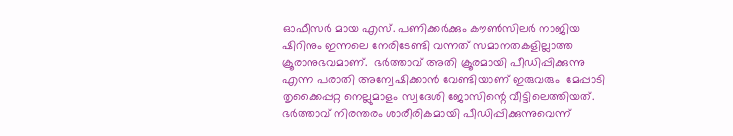ഓഫീസർ മായ എസ്. പണിക്കർക്കും കൗൺസിലർ നാജിയ ഷിറിനും ഇന്നലെ നേരിടേണ്ടി വന്നത് സമാനതകളില്ലാത്ത ക്രൂരാനുഭവമാണ്‌.  ഭർത്താവ് അതി ക്രൂരമായി പീഡിപ്പിക്കുന്നു എന്ന പരാതി അന്വേഷിക്കാൻ വേണ്ടിയാണ് ഇരുവരും  മേപ്പാടി തൃക്കൈപ്പറ്റ നെല്ലുമാളം സ്വദേശി ജോസിന്റെ വീട്ടിലെത്തിയത്. ഭർത്താവ് നിരന്തരം ശാരീരികമായി പീഡിപ്പിക്കുന്നുവെന്ന്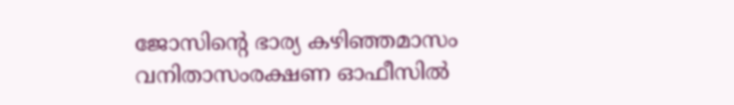ജോസിന്റെ ഭാര്യ കഴിഞ്ഞമാസം വനിതാസംരക്ഷണ ഓഫീസിൽ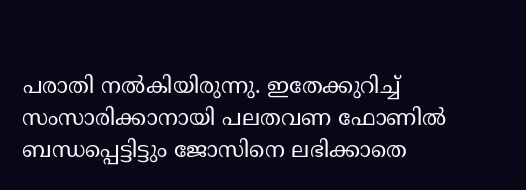പരാതി നൽകിയിരുന്നു. ഇതേക്കുറിച്ച് സംസാരിക്കാനായി പലതവണ ഫോണിൽ ബന്ധപ്പെട്ടിട്ടും ജോസിനെ ലഭിക്കാതെ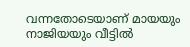വന്നതോടെയാണ് മായയും നാജിയയും വീട്ടിൽ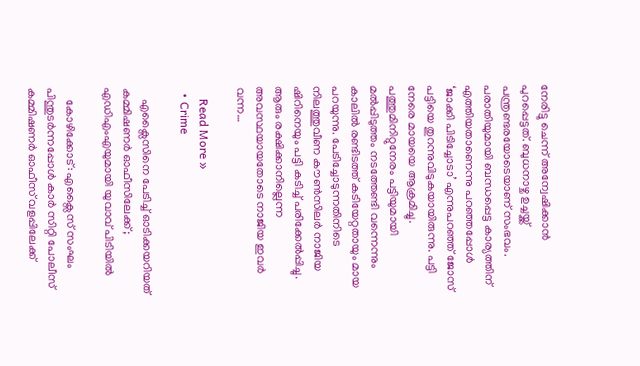നേരിട്ടു ചെന്ന് അന്വേഷിക്കാൻ പുറപ്പെട്ടത്. ബുധനാഴ്ച ഉച്ചയ്ക്ക് പന്ത്രണ്ടരയോടെയാണ് സംഭവം. പരാതിയുമായി ബന്ധപ്പെട്ട കാര്യത്തിന് എത്തിയതാണെന്നു പറഞ്ഞപ്പോൾ ‘ജാക്കി പിടിച്ചോടാ’ എന്നുപറഞ്ഞ് ജോസ് പട്ടിയെ തുറന്നുവിടുകയായിരുന്നു. പട്ടി നേരെ മായയെ ആക്രമിച്ചു. പത്തുമിനിറ്റുനേരം പട്ടിയുമായി മൽപ്പിടുത്തം നടത്തേണ്ടി വന്നെന്നും  കാലിൽ രണ്ടിടത്ത് കടിയേറ്റതായും മായ പറയുന്നു. പേടിച്ചോടുന്നതിനിടെ നിലത്തുവീണ കൗൺസിലർ നാജിയ ഷിറിനെയും പട്ടി കടിച്ച് പരിക്കേൽപ്പിച്ചു. ആരും രക്ഷിക്കാനില്ലെന്ന അവസ്ഥയായതോടെ നാജിയ ഇവർ വന്ന…

    Read More »
  • Crime

    എക്സൈസിനെ പേടിച്ച് ഓടിക്കയറിയത് കമ്മിഷണര്‍ ഓഫീസിലേക്ക്; എഡിഎംഎയുമായി യുവാവ് പിടിയില്‍

    കോഴിക്കോട്: എക്സൈസ് സംഘം പിന്തുടര്‍ന്നപ്പോള്‍ കാര്‍ സിറ്റി പോലീസ് കമ്മിഷണര്‍ ഓഫീസ് വളപ്പിലേക്ക്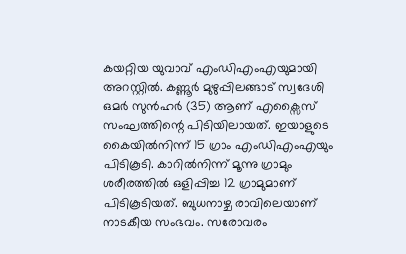കയറ്റിയ യുവാവ് എംഡിഎംഎയുമായി അറസ്റ്റില്‍. കണ്ണൂര്‍ മുഴുപ്പിലങ്ങാട് സ്വദേശി ഒമര്‍ സുന്‍ഹര്‍ (35) ആണ് എക്സൈസ് സംഘത്തിന്റെ പിടിയിലായത്. ഇയാളുടെ കൈയില്‍നിന്ന് 15 ഗ്രാം എംഡിഎംഎയും പിടികൂടി. കാറില്‍നിന്ന് മൂന്നു ഗ്രാമും ശരീരത്തില്‍ ഒളിപ്പിച്ച 12 ഗ്രാമുമാണ് പിടികൂടിയത്. ബുധനാഴ്ച രാവിലെയാണ് നാടകീയ സംഭവം. സരോവരം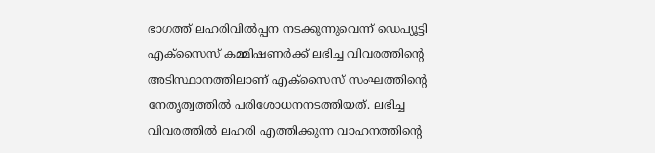ഭാഗത്ത് ലഹരിവില്‍പ്പന നടക്കുന്നുവെന്ന് ഡെപ്യൂട്ടി എക്സൈസ് കമ്മിഷണര്‍ക്ക് ലഭിച്ച വിവരത്തിന്റെ അടിസ്ഥാനത്തിലാണ് എക്സൈസ് സംഘത്തിന്റെ നേതൃത്വത്തില്‍ പരിശോധനനടത്തിയത്. ലഭിച്ച വിവരത്തില്‍ ലഹരി എത്തിക്കുന്ന വാഹനത്തിന്റെ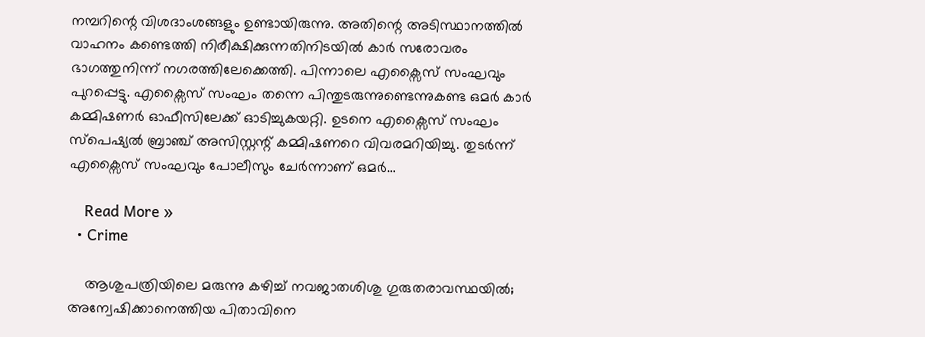നമ്പറിന്റെ വിശദാംശങ്ങളും ഉണ്ടായിരുന്നു. അതിന്റെ അടിസ്ഥാനത്തില്‍ വാഹനം കണ്ടെത്തി നിരീക്ഷിക്കുന്നതിനിടയില്‍ കാര്‍ സരോവരം ഭാഗത്തുനിന്ന് നഗരത്തിലേക്കെത്തി. പിന്നാലെ എക്സൈസ് സംഘവും പുറപ്പെട്ടു. എക്സൈസ് സംഘം തന്നെ പിന്തുടരുന്നുണ്ടെന്നുകണ്ട ഒമര്‍ കാര്‍ കമ്മിഷണര്‍ ഓഫീസിലേക്ക് ഓടിച്ചുകയറ്റി. ഉടനെ എക്സൈസ് സംഘം സ്പെഷ്യല്‍ ബ്രാഞ്ച് അസിസ്റ്റന്റ് കമ്മിഷണറെ വിവരമറിയിച്ചു. തുടര്‍ന്ന് എക്സൈസ് സംഘവും പോലീസും ചേര്‍ന്നാണ് ഒമര്‍…

    Read More »
  • Crime

    ആശുപത്രിയിലെ മരുന്നു കഴിച്ച് നവജാതശിശു ഗുരുതരാവസ്ഥയില്‍; അന്വേഷിക്കാനെത്തിയ പിതാവിനെ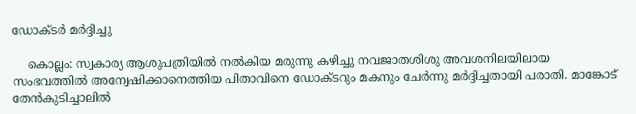ഡോക്ടര്‍ മര്‍ദ്ദിച്ചു

    കൊല്ലം: സ്വകാര്യ ആശുപത്രിയില്‍ നല്‍കിയ മരുന്നു കഴിച്ചു നവജാതശിശു അവശനിലയിലായ സംഭവത്തില്‍ അന്വേഷിക്കാനെത്തിയ പിതാവിനെ ഡോക്ടറും മകനും ചേര്‍ന്നു മര്‍ദ്ദിച്ചതായി പരാതി. മാങ്കോട് തേന്‍കുടിച്ചാലില്‍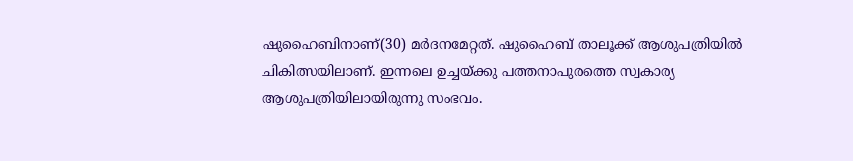ഷുഹൈബിനാണ്(30) മര്‍ദനമേറ്റത്. ഷുഹൈബ് താലൂക്ക് ആശുപത്രിയില്‍ ചികിത്സയിലാണ്. ഇന്നലെ ഉച്ചയ്ക്കു പത്തനാപുരത്തെ സ്വകാര്യ ആശുപത്രിയിലായിരുന്നു സംഭവം.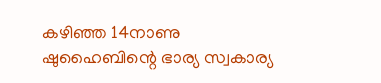കഴിഞ്ഞ 14നാണു ഷുഹൈബിന്റെ ഭാര്യ സ്വകാര്യ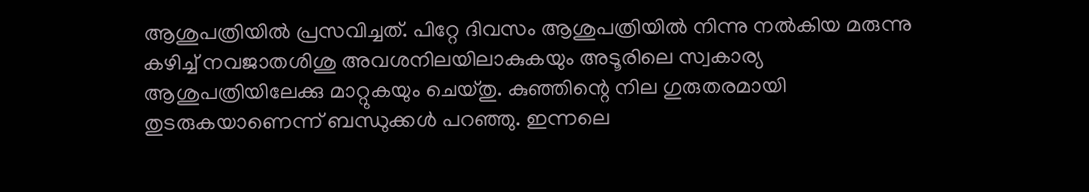ആശുപത്രിയില്‍ പ്രസവിച്ചത്. പിറ്റേ ദിവസം ആശുപത്രിയില്‍ നിന്നു നല്‍കിയ മരുന്നു കഴിച്ച് നവജാതശിശു അവശനിലയിലാകുകയും അടൂരിലെ സ്വകാര്യ ആശുപത്രിയിലേക്കു മാറ്റുകയും ചെയ്തു. കുഞ്ഞിന്റെ നില ഗുരുതരമായി തുടരുകയാണെന്ന് ബന്ധുക്കള്‍ പറഞ്ഞു. ഇന്നലെ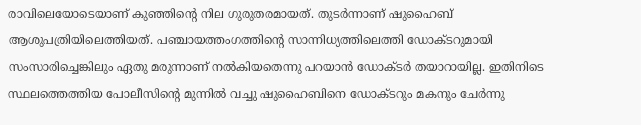രാവിലെയോടെയാണ് കുഞ്ഞിന്റെ നില ഗുരുതരമായത്. തുടര്‍ന്നാണ് ഷുഹൈബ് ആശുപത്രിയിലെത്തിയത്. പഞ്ചായത്തംഗത്തിന്റെ സാന്നിധ്യത്തിലെത്തി ഡോക്ടറുമായി സംസാരിച്ചെങ്കിലും ഏതു മരുന്നാണ് നല്‍കിയതെന്നു പറയാന്‍ ഡോക്ടര്‍ തയാറായില്ല. ഇതിനിടെ സ്ഥലത്തെത്തിയ പോലീസിന്റെ മുന്നില്‍ വച്ചു ഷുഹൈബിനെ ഡോക്ടറും മകനും ചേര്‍ന്നു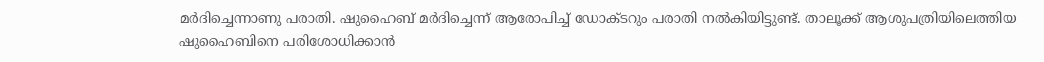മര്‍ദിച്ചെന്നാണു പരാതി. ഷുഹൈബ് മര്‍ദിച്ചെന്ന് ആരോപിച്ച് ഡോക്ടറും പരാതി നല്‍കിയിട്ടുണ്ട്. താലൂക്ക് ആശുപത്രിയിലെത്തിയ ഷുഹൈബിനെ പരിശോധിക്കാന്‍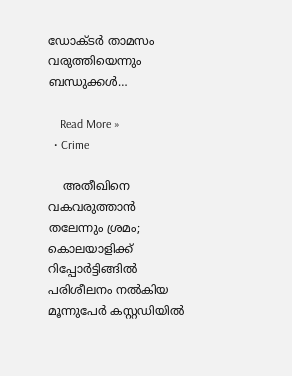ഡോക്ടര്‍ താമസം വരുത്തിയെന്നും ബന്ധുക്കള്‍…

    Read More »
  • Crime

    അതീഖിനെ വകവരുത്താന്‍ തലേന്നും ശ്രമം; കൊലയാളിക്ക് റിപ്പോര്‍ട്ടിങ്ങില്‍ പരിശീലനം നല്‍കിയ മൂന്നുപേര്‍ കസ്റ്റഡിയില്‍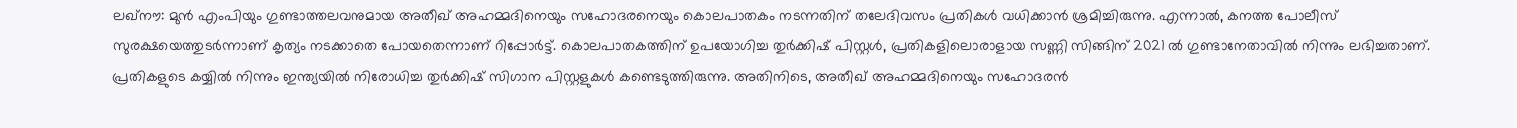ലഖ്‌നൗ: മുന്‍ എംപിയും ഗുണ്ടാത്തലവനുമായ അതീഖ് അഹമ്മദിനെയും സഹോദരനെയും കൊലപാതകം നടന്നതിന് തലേദിവസം പ്രതികള്‍ വധിക്കാന്‍ ശ്രമിച്ചിരുന്നു. എന്നാല്‍, കനത്ത പോലീസ് സുരക്ഷയെത്തുടര്‍ന്നാണ് കൃത്യം നടക്കാതെ പോയതെന്നാണ് റിപ്പോര്‍ട്ട്. കൊലപാതകത്തിന് ഉപയോഗിച്ച തുര്‍ക്കിഷ് പിസ്റ്റള്‍, പ്രതികളിലൊരാളായ സണ്ണി സിങ്ങിന് 2021 ല്‍ ഗുണ്ടാനേതാവില്‍ നിന്നും ലഭിച്ചതാണ്. പ്രതികളുടെ കയ്യില്‍ നിന്നും ഇന്ത്യയില്‍ നിരോധിച്ച തുര്‍ക്കിഷ് സിഗാന പിസ്റ്റളുകള്‍ കണ്ടെടുത്തിരുന്നു. അതിനിടെ, അതീഖ് അഹമ്മദിനെയും സഹോദരന്‍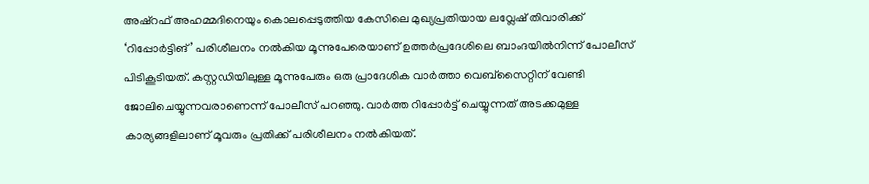അഷ്റഫ് അഹമ്മദിനെയും കൊലപ്പെടുത്തിയ കേസിലെ മുഖ്യപ്രതിയായ ലവ്ലേഷ് തിവാരിക്ക് ‘റിപ്പോര്‍ട്ടിങ്’ പരിശീലനം നല്‍കിയ മൂന്നുപേരെയാണ് ഉത്തര്‍പ്രദേശിലെ ബാംദയില്‍നിന്ന് പോലീസ് പിടികൂടിയത്. കസ്റ്റഡിയിലുള്ള മൂന്നുപേരും ഒരു പ്രാദേശിക വാര്‍ത്താ വെബ്സൈറ്റിന് വേണ്ടി ജോലിചെയ്യുന്നവരാണെന്ന് പോലീസ് പറഞ്ഞു. വാര്‍ത്ത റിപ്പോര്‍ട്ട് ചെയ്യുന്നത് അടക്കമുള്ള കാര്യങ്ങളിലാണ് മൂവരും പ്രതിക്ക് പരിശീലനം നല്‍കിയത്.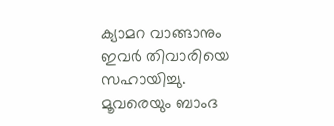ക്യാമറ വാങ്ങാനും ഇവര്‍ തിവാരിയെ സഹായിച്ചു. മൂവരെയും ബാംദ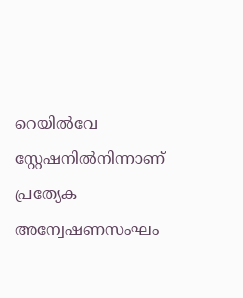റെയില്‍വേ സ്റ്റേഷനില്‍നിന്നാണ് പ്രത്യേക അന്വേഷണസംഘം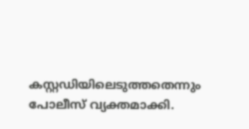കസ്റ്റഡിയിലെടുത്തതെന്നും പോലീസ് വ്യക്തമാക്കി.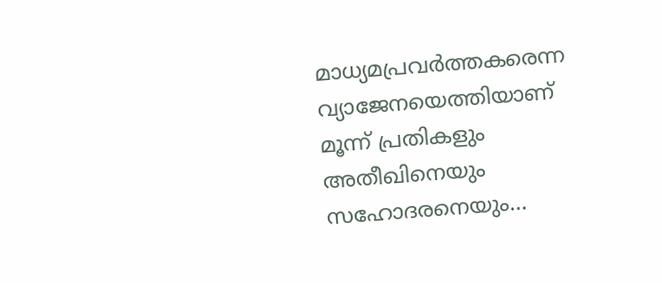മാധ്യമപ്രവര്‍ത്തകരെന്ന വ്യാജേനയെത്തിയാണ് മൂന്ന് പ്രതികളും അതീഖിനെയും സഹോദരനെയും…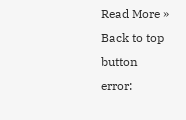Read More »
Back to top button
error: